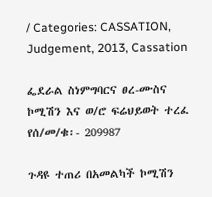/ Categories: CASSATION, Judgement, 2013, Cassation

ፌደራል ስነምግባርና ፀረ-ሙስና ኮሚሽን እና ወ/ሮ ፍሬህይወት ተረፈ የሰ/መ/ቁ፡- 209987

ጉዳዩ ተጠሪ በአመልካች ኮሚሽን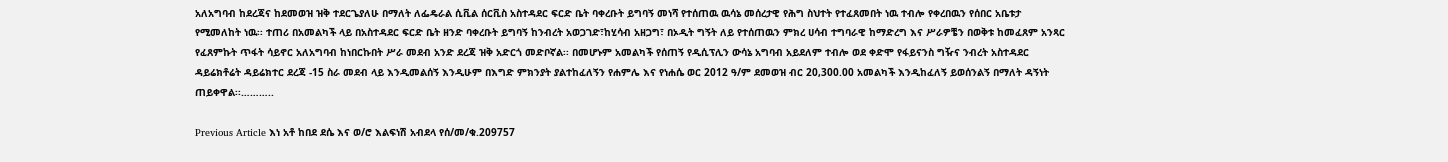አለአግባብ ከደረጃና ከደመወዝ ዝቅ ተደርጌያለሁ በማለት ለፌዴራል ሲቪል ሰርቪስ አስተዳደር ፍርድ ቤት ባቀረቡት ይግባኝ መነሻ የተሰጠዉ ዉሳኔ መሰረታዊ የሕግ ስህተት የተፈጸመበት ነዉ ተብሎ የቀረበዉን የሰበር አቤቱታ የሚመለከት ነዉ፡፡ ተጠሪ በአመልካች ላይ በአስተዳደር ፍርድ ቤት ዘንድ ባቀረቡት ይግባኝ ከንብረት አወጋገድ፣ከሂሳብ አዘጋግ፣ በኦዲት ግኝት ለይ የተሰጠዉን ምክረ ሀሳብ ተግባራዊ ከማድረግ እና ሥራዎቼን በወቅቱ ከመፈጸም አንጻር የፈጸምኩት ጥፋት ሳይኖር አለአግባብ ከነበርኩበት ሥራ መደብ አንድ ደረጃ ዝቅ አድርጎ መድቦኛል፡፡ በመሆኑም አመልካች የሰጠኝ የዲሲፕሊን ውሳኔ አግባብ አይደለም ተብሎ ወደ ቀድሞ የፋይናንስ ግዥና ንብረት አስተዳደር ዳይሬክቶሬት ዳይሬክተር ደረጃ -15 ስራ መደብ ላይ እንዲመልሰኝ እንዲሁም በእግድ ምክንያት ያልተከፈለኝን የሐምሌ እና የነሐሴ ወር 2012 ዓ/ም ደመወዝ ብር 20,300.00 አመልካች እንዲከፈለኝ ይወሰንልኝ በማለት ዳኝነት ጠይቀዋል፡፡………..

Previous Article እነ አቶ ከበደ ደሴ እና ወ/ሮ እልፍነሽ አብደላ የሰ/መ/ቁ.209757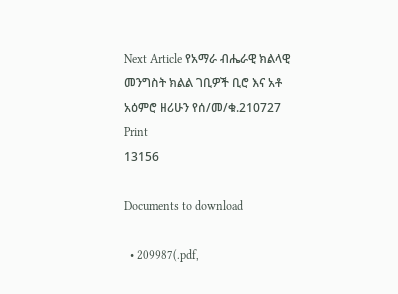Next Article የአማራ ብሔራዊ ክልላዊ መንግስት ክልል ገቢዎች ቢሮ እና አቶ አዕምሮ ዘሪሁን የሰ/መ/ቁ.210727
Print
13156

Documents to download

  • 209987(.pdf,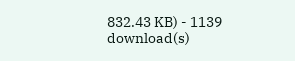832.43 KB) - 1139 download(s)